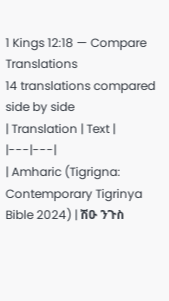1 Kings 12:18 — Compare Translations
14 translations compared side by side
| Translation | Text |
|---|---|
| Amharic (Tigrigna: Contemporary Tigrinya Bible 2024) | ሽዑ ንጉስ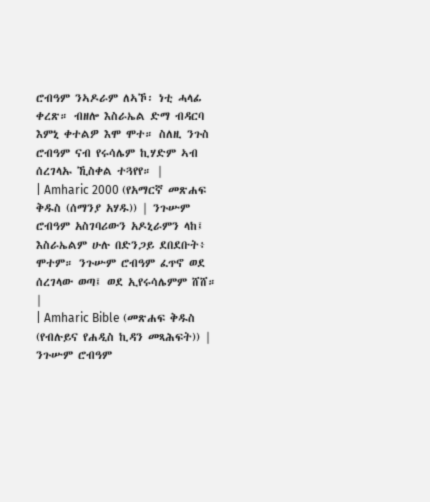ሮብዓም ንኣዶራም ለኣኾ፡ ነቲ ሓላፊ ቀረጽ። ብዘሎ እስራኤል ድማ ብዳርባ እምኒ ቀተልዎ እሞ ሞተ። ስለዚ ንጉስ ሮብዓም ናብ የሩሳሌም ኪሃድም ኣብ ሰረገላኡ ኺስቀል ተጓየየ። |
| Amharic 2000 (የአማርኛ መጽሐፍ ቅዱስ (ሰማንያ አሃዱ)) | ንጉሡም ሮብዓም አስገባሪውን አዶኒራምን ላከ፤ እስራኤልም ሁሉ በድንጋይ ደበደቡት፥ ሞተም። ንጉሡም ሮብዓም ፈጥኖ ወደ ሰረገላው ወጣ፤ ወደ ኢየሩሳሌምም ሸሸ። |
| Amharic Bible (መጽሐፍ ቅዱስ (የብሉይና የሐዲስ ኪዳን መጻሕፍት)) | ንጉሡም ሮብዓም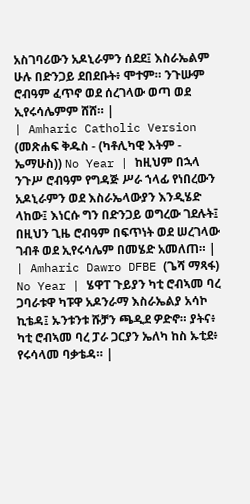አስገባሪውን አዶኒራምን ሰደደ፤ እስራኤልም ሁሉ በድንጋይ ደበደቡት፥ ሞተም። ንጉሡም ሮብዓም ፈጥኖ ወደ ሰረገላው ወጣ ወደ ኢየሩሳሌምም ሸሸ። |
| Amharic Catholic Version (መጽሐፍ ቅዱስ - (ካቶሊካዊ እትም - ኤማሁስ)) No Year | ከዚህም በኋላ ንጉሥ ሮብዓም የግዳጅ ሥራ ኀላፊ የነበረውን አዶኒራምን ወደ እስራኤላውያን እንዲሄድ ላከው፤ እነርሱ ግን በድንጋይ ወግረው ገደሉት፤ በዚህን ጊዜ ሮብዓም በፍጥነት ወደ ሠረገላው ገብቶ ወደ ኢየሩሳሌም በመሄድ አመለጠ። |
| Amharic Dawro DFBE (ጌሻ ማጻፋ) No Year | ሄዋፐ ጉይያን ካቲ ሮብኣመ ባረ ጋባራቱዋ ካፑዋ አዶንራማ እስራኤልያ አሳኮ ኪቴዳ፤ ኡንቱንቱ ሹቻን ጫዲደ ዎድኖ። ያትና፥ ካቲ ሮብኣመ ባረ ፓራ ጋርያን ኤለካ ከስ ኡቲደ፥ የሩሳላመ ባቃቴዳ። |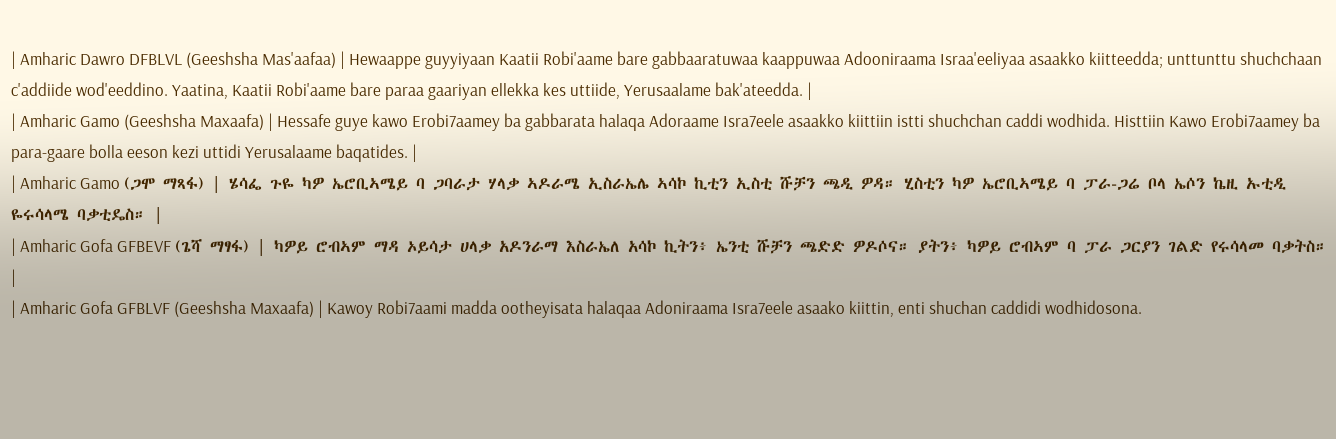| Amharic Dawro DFBLVL (Geeshsha Mas'aafaa) | Hewaappe guyyiyaan Kaatii Robi'aame bare gabbaaratuwaa kaappuwaa Adooniraama Israa'eeliyaa asaakko kiitteedda; unttunttu shuchchaan c'addiide wod'eeddino. Yaatina, Kaatii Robi'aame bare paraa gaariyan ellekka kes uttiide, Yerusaalame bak'ateedda. |
| Amharic Gamo (Geeshsha Maxaafa) | Hessafe guye kawo Erobi7aamey ba gabbarata halaqa Adoraame Isra7eele asaakko kiittiin istti shuchchan caddi wodhida. Histtiin Kawo Erobi7aamey ba para-gaare bolla eeson kezi uttidi Yerusalaame baqatides. |
| Amharic Gamo (ጋሞ ማጻፋ) | ሄሳፌ ጉዬ ካዎ ኤሮቢኣሜይ ባ ጋባራታ ሃላቃ ኣዶራሜ ኢስራኤሌ ኣሳኮ ኪቲን ኢስቲ ሹቻን ጫዲ ዎዳ። ሂስቲን ካዎ ኤሮቢኣሜይ ባ ፓራ-ጋሬ ቦላ ኤሶን ኬዚ ኡቲዲ ዬሩሳላሜ ባቃቲዴስ። |
| Amharic Gofa GFBEVF (ጌሻ ማፃፋ) | ካዎይ ሮብኣም ማዳ ኦይሳታ ሀላቃ አዶንራማ እስራኤለ አሳኮ ኪትን፥ ኤንቲ ሹቻን ጫድድ ዎዶሶና። ያትን፥ ካዎይ ሮብኣም ባ ፓራ ጋርያን ገልድ የሩሳላመ ባቃትስ። |
| Amharic Gofa GFBLVF (Geeshsha Maxaafa) | Kawoy Robi7aami madda ootheyisata halaqaa Adoniraama Isra7eele asaako kiittin, enti shuchan caddidi wodhidosona.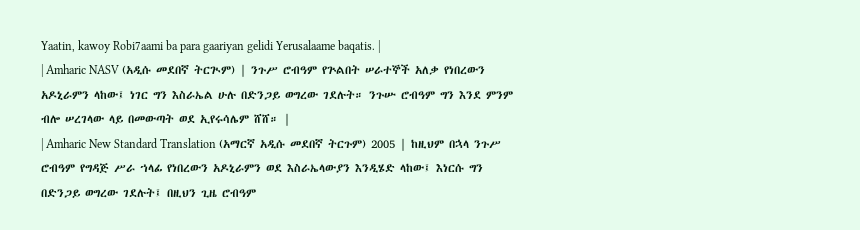Yaatin, kawoy Robi7aami ba para gaariyan gelidi Yerusalaame baqatis. |
| Amharic NASV (አዲሱ መደበኛ ትርጒም) | ንጉሥ ሮብዓም የጕልበት ሠራተኞች አለቃ የነበረውን አዶኒራምን ላከው፤ ነገር ግን እስራኤል ሁሉ በድንጋይ ወግረው ገደሉት። ንጉሡ ሮብዓም ግን እንደ ምንም ብሎ ሠረገላው ላይ በመውጣት ወደ ኢየሩሳሌም ሸሸ። |
| Amharic New Standard Translation (አማርኛ አዲሱ መደበኛ ትርጉም) 2005 | ከዚህም በኋላ ንጉሥ ሮብዓም የግዳጅ ሥራ ኀላፊ የነበረውን አዶኒራምን ወደ እስራኤላውያን እንዲሄድ ላከው፤ እነርሱ ግን በድንጋይ ወግረው ገደሉት፤ በዚህን ጊዜ ሮብዓም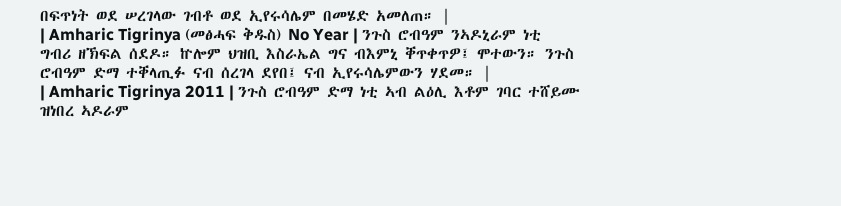በፍጥነት ወደ ሠረገላው ገብቶ ወደ ኢየሩሳሌም በመሄድ አመለጠ። |
| Amharic Tigrinya (መፅሓፍ ቅዱስ) No Year | ንጉስ ሮብዓም ንኣዶኒራም ነቲ ግብሪ ዘኽፍል ሰደዶ። ኵሎም ህዝቢ እስራኤል ግና ብእምኒ ቐጥቀጥዎ፤ ሞተውን። ንጉስ ሮብዓም ድማ ተቐላጢፉ ናብ ሰረገላ ደየበ፤ ናብ ኢየሩሳሌምውን ሃደመ። |
| Amharic Tigrinya 2011 | ንጉስ ሮብዓም ድማ ነቲ ኣብ ልዕሊ እቶም ገባር ተሸይሙ ዝነበረ ኣዶራም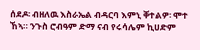ሰደዶ፡ ብዘለዉ እስራኤል ብዳርባ እምኒ ቐተልዎ፡ ሞተ ኸኣ። ንጉስ ሮብዓም ድማ ናብ የሩሳሌም ኪሀድም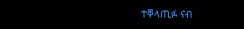ተቐላጢፉ ናብ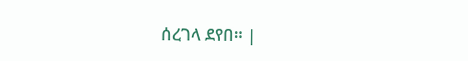ሰረገላ ደየበ። |